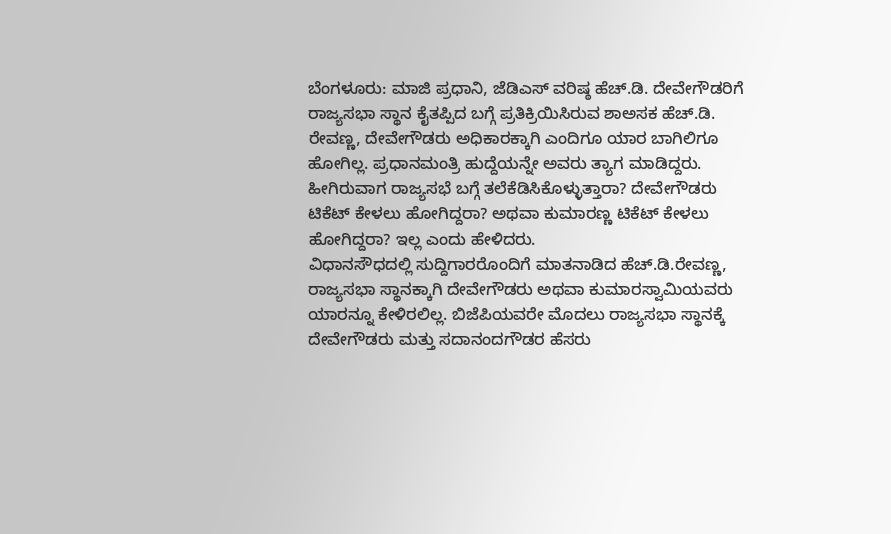ಬೆಂಗಳೂರು: ಮಾಜಿ ಪ್ರಧಾನಿ, ಜೆಡಿಎಸ್ ವರಿಷ್ಠ ಹೆಚ್.ಡಿ. ದೇವೇಗೌಡರಿಗೆ ರಾಜ್ಯಸಭಾ ಸ್ಥಾನ ಕೈತಪ್ಪಿದ ಬಗ್ಗೆ ಪ್ರತಿಕ್ರಿಯಿಸಿರುವ ಶಾಅಸಕ ಹೆಚ್.ಡಿ. ರೇವಣ್ಣ, ದೇವೇಗೌಡರು ಅಧಿಕಾರಕ್ಕಾಗಿ ಎಂದಿಗೂ ಯಾರ ಬಾಗಿಲಿಗೂ ಹೋಗಿಲ್ಲ. ಪ್ರಧಾನಮಂತ್ರಿ ಹುದ್ದೆಯನ್ನೇ ಅವರು ತ್ಯಾಗ ಮಾಡಿದ್ದರು. ಹೀಗಿರುವಾಗ ರಾಜ್ಯಸಭೆ ಬಗ್ಗೆ ತಲೆಕೆಡಿಸಿಕೊಳ್ಳುತ್ತಾರಾ? ದೇವೇಗೌಡರು ಟಿಕೆಟ್ ಕೇಳಲು ಹೋಗಿದ್ದರಾ? ಅಥವಾ ಕುಮಾರಣ್ಣ ಟಿಕೆಟ್ ಕೇಳಲು ಹೋಗಿದ್ದರಾ? ಇಲ್ಲ ಎಂದು ಹೇಳಿದರು.
ವಿಧಾನಸೌಧದಲ್ಲಿ ಸುದ್ದಿಗಾರರೊಂದಿಗೆ ಮಾತನಾಡಿದ ಹೆಚ್.ಡಿ.ರೇವಣ್ಣ, ರಾಜ್ಯಸಭಾ ಸ್ಥಾನಕ್ಕಾಗಿ ದೇವೇಗೌಡರು ಅಥವಾ ಕುಮಾರಸ್ವಾಮಿಯವರು ಯಾರನ್ನೂ ಕೇಳಿರಲಿಲ್ಲ. ಬಿಜೆಪಿಯವರೇ ಮೊದಲು ರಾಜ್ಯಸಭಾ ಸ್ಥಾನಕ್ಕೆ ದೇವೇಗೌಡರು ಮತ್ತು ಸದಾನಂದಗೌಡರ ಹೆಸರು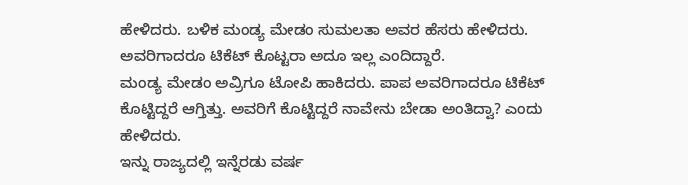ಹೇಳಿದರು. ಬಳಿಕ ಮಂಡ್ಯ ಮೇಡಂ ಸುಮಲತಾ ಅವರ ಹೆಸರು ಹೇಳಿದರು. ಅವರಿಗಾದರೂ ಟಿಕೆಟ್ ಕೊಟ್ಟರಾ ಅದೂ ಇಲ್ಲ ಎಂದಿದ್ದಾರೆ.
ಮಂಡ್ಯ ಮೇಡಂ ಅವ್ರಿಗೂ ಟೋಪಿ ಹಾಕಿದರು. ಪಾಪ ಅವರಿಗಾದರೂ ಟಿಕೆಟ್ ಕೊಟ್ಟಿದ್ದರೆ ಆಗ್ತಿತ್ತು. ಅವರಿಗೆ ಕೊಟ್ಟಿದ್ದರೆ ನಾವೇನು ಬೇಡಾ ಅಂತಿದ್ವಾ? ಎಂದು ಹೇಳಿದರು.
ಇನ್ನು ರಾಜ್ಯದಲ್ಲಿ ಇನ್ನೆರಡು ವರ್ಷ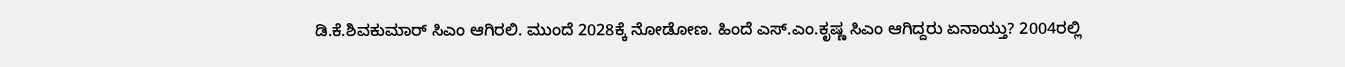ಡಿ.ಕೆ.ಶಿವಕುಮಾರ್ ಸಿಎಂ ಆಗಿರಲಿ. ಮುಂದೆ 2028ಕ್ಕೆ ನೋಡೋಣ. ಹಿಂದೆ ಎಸ್.ಎಂ.ಕೃಷ್ಣ ಸಿಎಂ ಆಗಿದ್ದರು ಏನಾಯ್ತು? 2004ರಲ್ಲಿ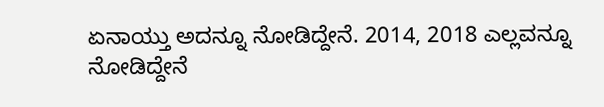ಏನಾಯ್ತು ಅದನ್ನೂ ನೋಡಿದ್ದೇನೆ. 2014, 2018 ಎಲ್ಲವನ್ನೂ ನೋಡಿದ್ದೇನೆ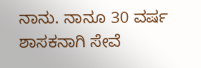ನಾನು. ನಾನೂ 30 ವರ್ಷ ಶಾಸಕನಾಗಿ ಸೇವೆ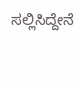ಸಲ್ಲಿಸಿದ್ದೇನೆ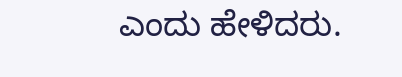ಎಂದು ಹೇಳಿದರು.